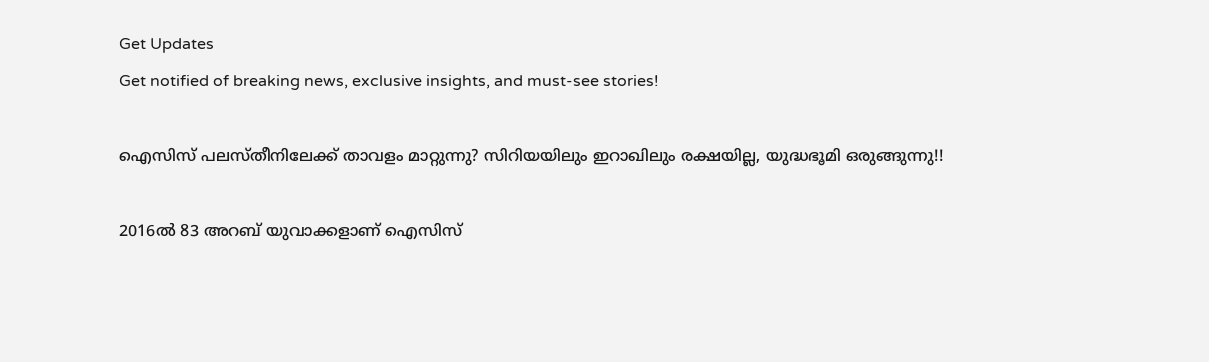Get Updates
Get notified of breaking news, exclusive insights, and must-see stories!

ഐസിസ് പലസ്തീനിലേക്ക് താവളം മാറ്റുന്നു? സിറിയയിലും ഇറാഖിലും രക്ഷയില്ല, യുദ്ധഭൂമി ഒരുങ്ങുന്നു!!

2016ല്‍ 83 അറബ് യുവാക്കളാണ് ഐസിസ്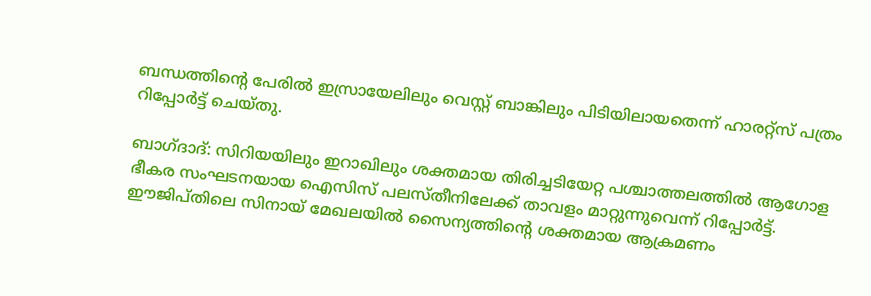ബന്ധത്തിന്റെ പേരില്‍ ഇസ്രായേലിലും വെസ്റ്റ് ബാങ്കിലും പിടിയിലായതെന്ന് ഹാരറ്റ്‌സ് പത്രം റിപ്പോര്‍ട്ട് ചെയ്തു.

ബാഗ്ദാദ്: സിറിയയിലും ഇറാഖിലും ശക്തമായ തിരിച്ചടിയേറ്റ പശ്ചാത്തലത്തില്‍ ആഗോള ഭീകര സംഘടനയായ ഐസിസ് പലസ്തീനിലേക്ക് താവളം മാറ്റുന്നുവെന്ന് റിപ്പോര്‍ട്ട്. ഈജിപ്തിലെ സിനായ് മേഖലയില്‍ സൈന്യത്തിന്റെ ശക്തമായ ആക്രമണം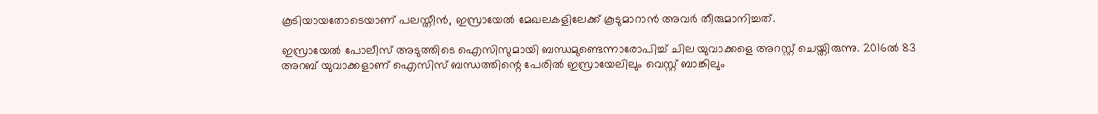കൂടിയായതോടെയാണ് പലസ്തീന്‍, ഇസ്രായേല്‍ മേഖലകളിലേക്ക് കൂടുമാറാന്‍ അവര്‍ തീരുമാനിച്ചത്.

ഇസ്രായേല്‍ പോലീസ് അടുത്തിടെ ഐസിസുമായി ബന്ധമുണ്ടെന്നാരോപിച്ച് ചില യുവാക്കളെ അറസ്റ്റ് ചെയ്തിരുന്നു. 2016ല്‍ 83 അറബ് യുവാക്കളാണ് ഐസിസ് ബന്ധത്തിന്റെ പേരില്‍ ഇസ്രായേലിലും വെസ്റ്റ് ബാങ്കിലും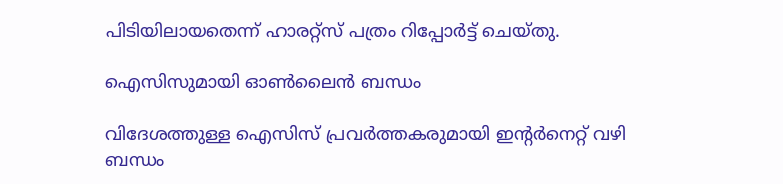പിടിയിലായതെന്ന് ഹാരറ്റ്‌സ് പത്രം റിപ്പോര്‍ട്ട് ചെയ്തു.

ഐസിസുമായി ഓണ്‍ലൈന്‍ ബന്ധം

വിദേശത്തുള്ള ഐസിസ് പ്രവര്‍ത്തകരുമായി ഇന്റര്‍നെറ്റ് വഴി ബന്ധം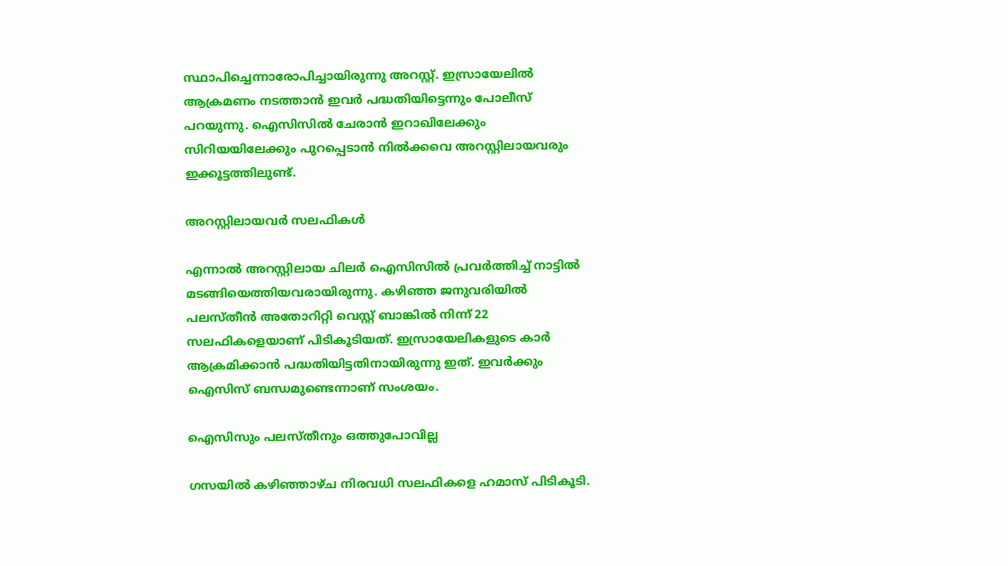സ്ഥാപിച്ചെന്നാരോപിച്ചായിരുന്നു അറസ്റ്റ്. ഇസ്രായേലില്‍ ആക്രമണം നടത്താന്‍ ഇവര്‍ പദ്ധതിയിട്ടെന്നും പോലീസ് പറയുന്നു. ഐസിസില്‍ ചേരാന്‍ ഇറാഖിലേക്കും സിറിയയിലേക്കും പുറപ്പെടാന്‍ നില്‍ക്കവെ അറസ്റ്റിലായവരും ഇക്കൂട്ടത്തിലുണ്ട്.

അറസ്റ്റിലായവര്‍ സലഫികള്‍

എന്നാല്‍ അറസ്റ്റിലായ ചിലര്‍ ഐസിസില്‍ പ്രവര്‍ത്തിച്ച് നാട്ടില്‍ മടങ്ങിയെത്തിയവരായിരുന്നു. കഴിഞ്ഞ ജനുവരിയില്‍ പലസ്തീന്‍ അതോറിറ്റി വെസ്റ്റ് ബാങ്കില്‍ നിന്ന് 22 സലഫികളെയാണ് പിടികൂടിയത്. ഇസ്രായേലികളുടെ കാര്‍ ആക്രമിക്കാന്‍ പദ്ധതിയിട്ടതിനായിരുന്നു ഇത്. ഇവര്‍ക്കും ഐസിസ് ബന്ധമുണ്ടെന്നാണ് സംശയം.

ഐസിസും പലസ്തീനും ഒത്തുപോവില്ല

ഗസയില്‍ കഴിഞ്ഞാഴ്ച നിരവധി സലഫികളെ ഹമാസ് പിടികൂടി.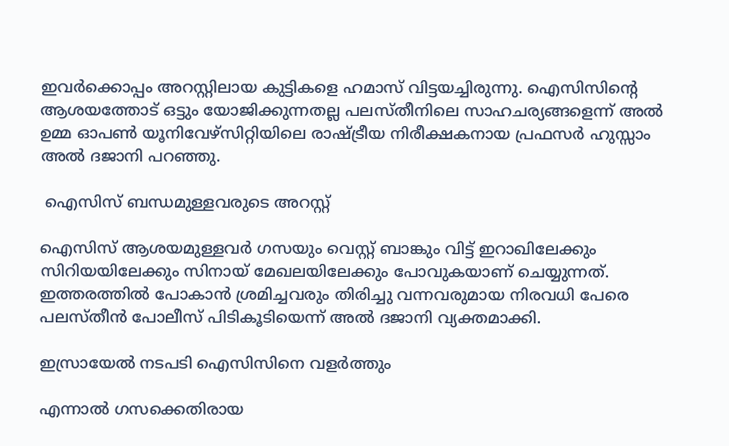ഇവര്‍ക്കൊപ്പം അറസ്റ്റിലായ കുട്ടികളെ ഹമാസ് വിട്ടയച്ചിരുന്നു. ഐസിസിന്റെ ആശയത്തോട് ഒട്ടും യോജിക്കുന്നതല്ല പലസ്തീനിലെ സാഹചര്യങ്ങളെന്ന് അല്‍ ഉമ്മ ഓപണ്‍ യൂനിവേഴ്‌സിറ്റിയിലെ രാഷ്ട്രീയ നിരീക്ഷകനായ പ്രഫസര്‍ ഹുസ്സാം അല്‍ ദജാനി പറഞ്ഞു.

 ഐസിസ് ബന്ധമുള്ളവരുടെ അറസ്റ്റ്

ഐസിസ് ആശയമുള്ളവര്‍ ഗസയും വെസ്റ്റ് ബാങ്കും വിട്ട് ഇറാഖിലേക്കും സിറിയയിലേക്കും സിനായ് മേഖലയിലേക്കും പോവുകയാണ് ചെയ്യുന്നത്. ഇത്തരത്തില്‍ പോകാന്‍ ശ്രമിച്ചവരും തിരിച്ചു വന്നവരുമായ നിരവധി പേരെ പലസ്തീന്‍ പോലീസ് പിടികൂടിയെന്ന് അല്‍ ദജാനി വ്യക്തമാക്കി.

ഇസ്രായേല്‍ നടപടി ഐസിസിനെ വളര്‍ത്തും

എന്നാല്‍ ഗസക്കെതിരായ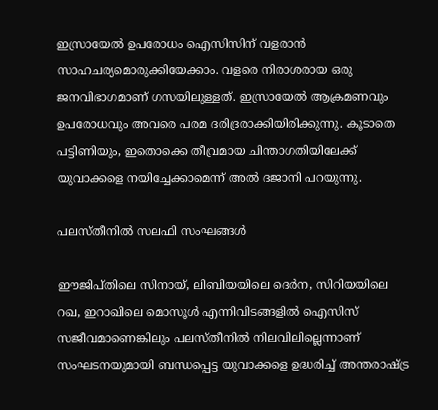ഇസ്രായേല്‍ ഉപരോധം ഐസിസിന് വളരാന്‍ സാഹചര്യമൊരുക്കിയേക്കാം. വളരെ നിരാശരായ ഒരു ജനവിഭാഗമാണ് ഗസയിലുള്ളത്. ഇസ്രായേല്‍ ആക്രമണവും ഉപരോധവും അവരെ പരമ ദരിദ്രരാക്കിയിരിക്കുന്നു. കൂടാതെ പട്ടിണിയും, ഇതൊക്കെ തീവ്രമായ ചിന്താഗതിയിലേക്ക് യുവാക്കളെ നയിച്ചേക്കാമെന്ന് അല്‍ ദജാനി പറയുന്നു.

പലസ്തീനില്‍ സലഫി സംഘങ്ങള്‍

ഈജിപ്തിലെ സിനായ്, ലിബിയയിലെ ദെര്‍ന, സിറിയയിലെ റഖ, ഇറാഖിലെ മൊസൂള്‍ എന്നിവിടങ്ങളില്‍ ഐസിസ് സജീവമാണെങ്കിലും പലസ്തീനില്‍ നിലവിലില്ലെന്നാണ് സംഘടനയുമായി ബന്ധപ്പെട്ട യുവാക്കളെ ഉദ്ധരിച്ച് അന്തരാഷ്ട്ര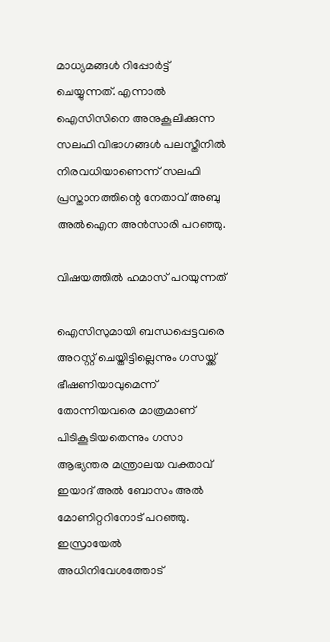മാധ്യമങ്ങള്‍ റിപ്പോര്‍ട്ട് ചെയ്യുന്നത്. എന്നാല്‍ ഐസിസിനെ അനുകൂലിക്കുന്ന സലഫി വിഭാഗങ്ങള്‍ പലസ്തീനില്‍ നിരവധിയാണെന്ന് സലഫി പ്രസ്താനത്തിന്റെ നേതാവ് അബു അല്‍ഐന അന്‍സാരി പറഞ്ഞു.

വിഷയത്തില്‍ ഹമാസ് പറയുന്നത്

ഐസിസുമായി ബന്ധപ്പെട്ടവരെ അറസ്റ്റ് ചെയ്തിട്ടില്ലെന്നും ഗസയ്ക്ക് ഭീഷണിയാവുമെന്ന് തോന്നിയവരെ മാത്രമാണ് പിടികൂടിയതെന്നും ഗസാ ആഭ്യന്തര മന്ത്രാലയ വക്താവ് ഇയാദ് അല്‍ ബോസം അല്‍ മോണിറ്ററിനോട് പറഞ്ഞു. ഇസ്രായേല്‍ അധിനിവേശത്തോട്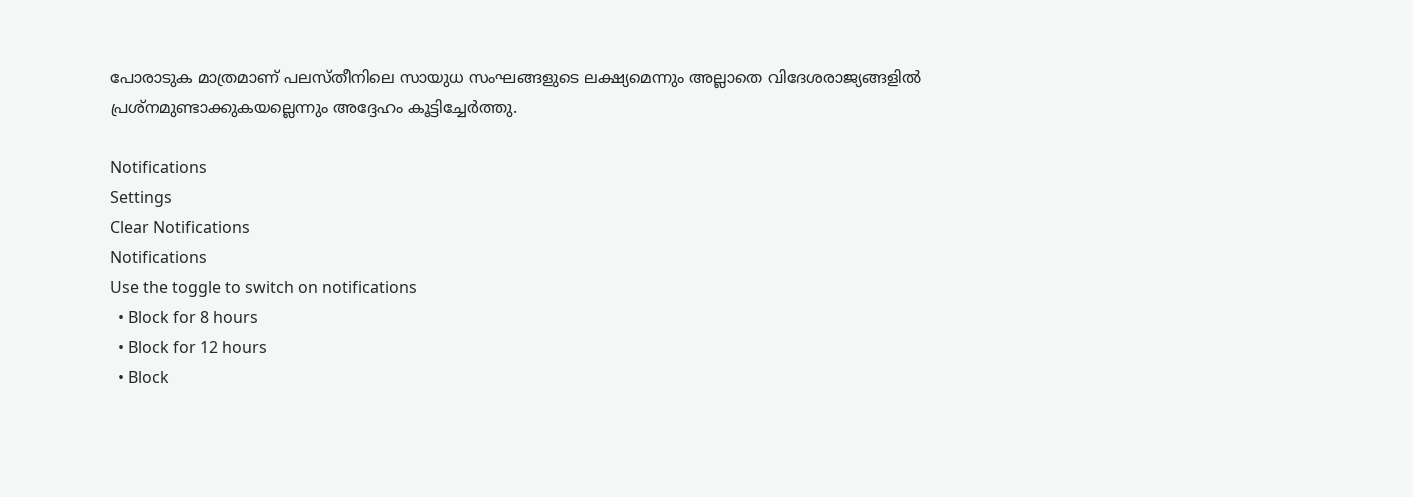പോരാടുക മാത്രമാണ് പലസ്തീനിലെ സായുധ സംഘങ്ങളുടെ ലക്ഷ്യമെന്നും അല്ലാതെ വിദേശരാജ്യങ്ങളില്‍ പ്രശ്‌നമുണ്ടാക്കുകയല്ലെന്നും അദ്ദേഹം കൂട്ടിച്ചേര്‍ത്തു.

Notifications
Settings
Clear Notifications
Notifications
Use the toggle to switch on notifications
  • Block for 8 hours
  • Block for 12 hours
  • Block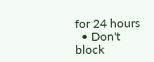for 24 hours
  • Don't block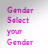Gender
Select your Gender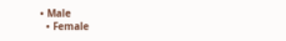• Male
  • Female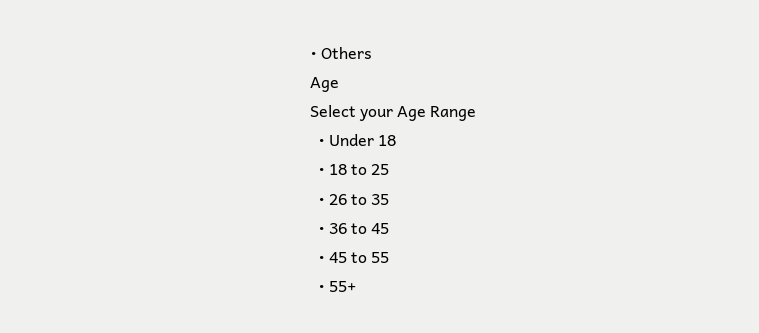• Others
Age
Select your Age Range
  • Under 18
  • 18 to 25
  • 26 to 35
  • 36 to 45
  • 45 to 55
  • 55+